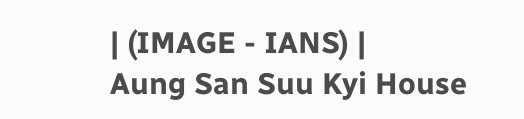| (IMAGE - IANS) |
Aung San Suu Kyi House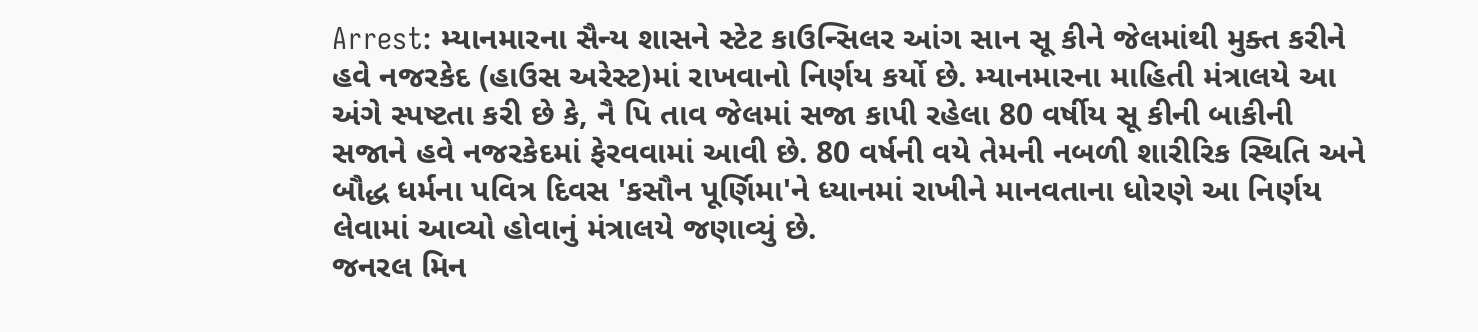Arrest: મ્યાનમારના સૈન્ય શાસને સ્ટેટ કાઉન્સિલર આંગ સાન સૂ કીને જેલમાંથી મુક્ત કરીને હવે નજરકેદ (હાઉસ અરેસ્ટ)માં રાખવાનો નિર્ણય કર્યો છે. મ્યાનમારના માહિતી મંત્રાલયે આ અંગે સ્પષ્ટતા કરી છે કે, નૈ પિ તાવ જેલમાં સજા કાપી રહેલા 80 વર્ષીય સૂ કીની બાકીની સજાને હવે નજરકેદમાં ફેરવવામાં આવી છે. 80 વર્ષની વયે તેમની નબળી શારીરિક સ્થિતિ અને બૌદ્ધ ધર્મના પવિત્ર દિવસ 'કસૌન પૂર્ણિમા'ને ધ્યાનમાં રાખીને માનવતાના ધોરણે આ નિર્ણય લેવામાં આવ્યો હોવાનું મંત્રાલયે જણાવ્યું છે.
જનરલ મિન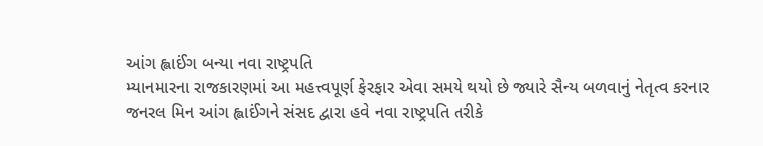આંગ હ્લાઈંગ બન્યા નવા રાષ્ટ્રપતિ
મ્યાનમારના રાજકારણમાં આ મહત્ત્વપૂર્ણ ફેરફાર એવા સમયે થયો છે જ્યારે સૈન્ય બળવાનું નેતૃત્વ કરનાર જનરલ મિન આંગ હ્લાઈંગને સંસદ દ્વારા હવે નવા રાષ્ટ્રપતિ તરીકે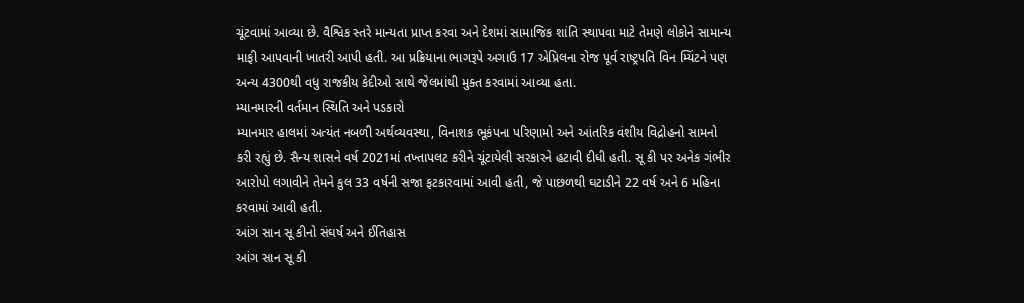ચૂંટવામાં આવ્યા છે. વૈશ્વિક સ્તરે માન્યતા પ્રાપ્ત કરવા અને દેશમાં સામાજિક શાંતિ સ્થાપવા માટે તેમણે લોકોને સામાન્ય માફી આપવાની ખાતરી આપી હતી. આ પ્રક્રિયાના ભાગરૂપે અગાઉ 17 એપ્રિલના રોજ પૂર્વ રાષ્ટ્રપતિ વિન મ્યિંટને પણ અન્ય 4300થી વધુ રાજકીય કેદીઓ સાથે જેલમાંથી મુક્ત કરવામાં આવ્યા હતા.
મ્યાનમારની વર્તમાન સ્થિતિ અને પડકારો
મ્યાનમાર હાલમાં અત્યંત નબળી અર્થવ્યવસ્થા, વિનાશક ભૂકંપના પરિણામો અને આંતરિક વંશીય વિદ્રોહનો સામનો કરી રહ્યું છે. સૈન્ય શાસને વર્ષ 2021માં તખ્તાપલટ કરીને ચૂંટાયેલી સરકારને હટાવી દીધી હતી. સૂ કી પર અનેક ગંભીર આરોપો લગાવીને તેમને કુલ 33 વર્ષની સજા ફટકારવામાં આવી હતી, જે પાછળથી ઘટાડીને 22 વર્ષ અને 6 મહિના કરવામાં આવી હતી.
આંગ સાન સૂ કીનો સંઘર્ષ અને ઈતિહાસ
આંગ સાન સૂ કી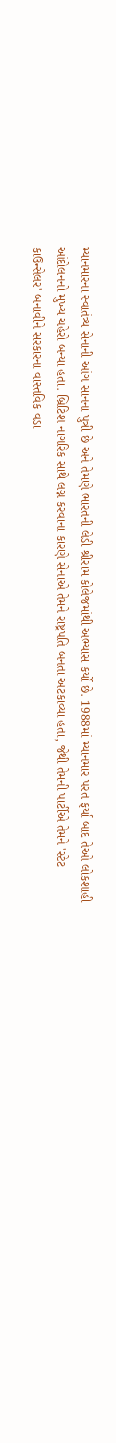મ્યાનમારના સ્વાતંત્ર્ય સેનાની આંગ સાનના પુત્રી છે અને તેમણે ભારતની લેડી શ્રીરામ કોલેજમાંથી અભ્યાસ કર્યો છે. 1988માં મ્યાનમાર પરત ફર્યા બાદ તેઓ લોકશાહી આંદોલનનો મુખ્ય ચહેરો બન્યા હતા. બ્રિટિશ નાગરિક સાથે લગ્ન કરવાના કારણે સેનાએ તેમને રાષ્ટ્રપતિ બનતા અટકાવ્યા હતા, જેથી તેમની પાર્ટીએ તેમને 'સ્ટેટ કાઉન્સેલર' બનાવીને સરકારના વાસ્તવિક વડા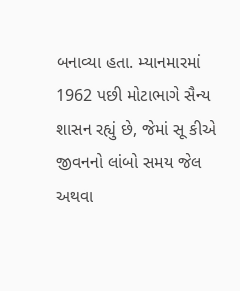બનાવ્યા હતા. મ્યાનમારમાં 1962 પછી મોટાભાગે સૈન્ય શાસન રહ્યું છે, જેમાં સૂ કીએ જીવનનો લાંબો સમય જેલ અથવા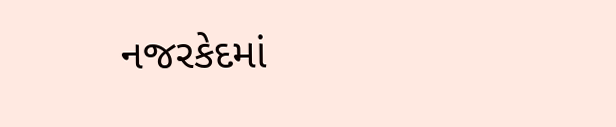નજરકેદમાં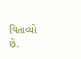વિતાવ્યો છે.